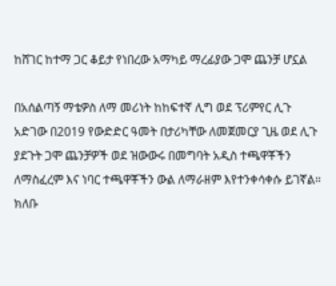ከሸገር ከተማ ጋር ቆይታ የነበረው አማካይ ማረፊያው ጋሞ ጨንቻ ሆኗል

በአሰልጣኝ ማቴዎስ ለማ መሪነት ከከፍተኛ ሊግ ወደ ፕሪምየር ሊጉ አድገው በ2019 የውድድር ዓመት በታሪካቸው ለመጀመርያ ጊዜ ወደ ሊጉ ያደጉት ጋሞ ጨንቻዎች ወደ ዝውውሩ በመግባት አዲስ ተጫዋቾችን ለማስፈረም እና ነባር ተጫዋቾችን ውል ለማራዘም እየተንቀሳቀሱ ይገኛል። ክለቡ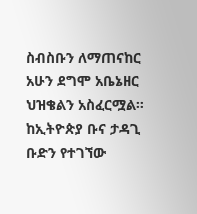ስብስቡን ለማጠናከር አሁን ደግሞ አቤኔዘር ህዝቄልን አስፈርሟል።
ከኢትዮጵያ ቡና ታዳጊ ቡድን የተገኘው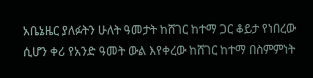አቤኔዜር ያለፉትን ሁለት ዓመታት ከሸገር ከተማ ጋር ቆይታ የነበረው ሲሆን ቀሪ የአንድ ዓመት ውል እየቀረው ከሸገር ከተማ በስምምነት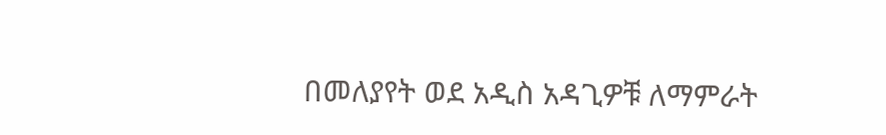በመለያየት ወደ አዲስ አዳጊዎቹ ለማምራት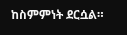ከስምምነት ደርሷል።